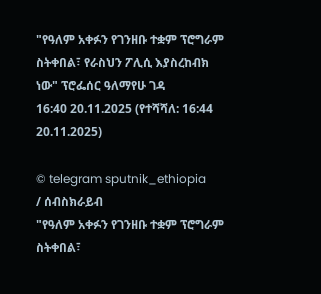"የዓለም አቀፉን የገንዘቡ ተቋም ፕሮግራም ስትቀበል፣ የራስህን ፖሊሲ እያስረከብክ ነው" ፕሮፌሰር ዓለማየሁ ገዳ
16:40 20.11.2025 (የተሻሻለ: 16:44 20.11.2025)

© telegram sputnik_ethiopia
/ ሰብስክራይብ
"የዓለም አቀፉን የገንዘቡ ተቋም ፕሮግራም ስትቀበል፣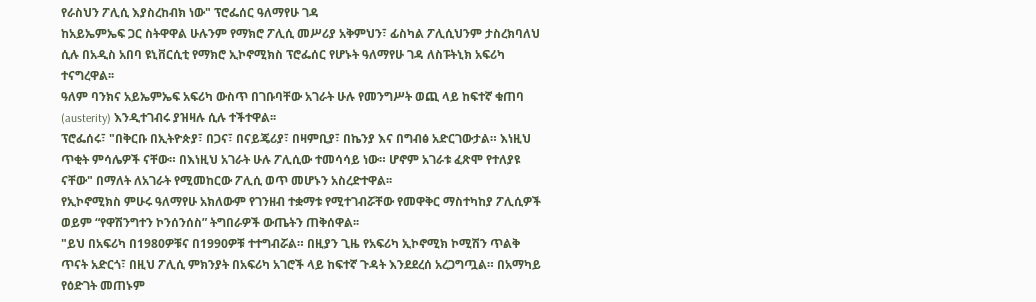የራስህን ፖሊሲ እያስረከብክ ነው" ፕሮፌሰር ዓለማየሁ ገዳ
ከአይኤምኤፍ ጋር ስትዋዋል ሁሉንም የማክሮ ፖሊሲ መሥሪያ አቅምህን፣ ፊስካል ፖሊሲህንም ታስረክባለህ ሲሉ በአዲስ አበባ ዩኒቨርሲቲ የማክሮ ኢኮኖሚክስ ፕሮፌሰር የሆኑት ዓለማየሁ ገዳ ለስፑትኒክ አፍሪካ ተናግረዋል፡፡
ዓለም ባንክና አይኤምኤፍ አፍሪካ ውስጥ በገቡባቸው አገራት ሁሉ የመንግሥት ወጪ ላይ ከፍተኛ ቁጠባ (austerity) እንዲተገብሩ ያዝዛሉ ሲሉ ተችተዋል፡፡
ፕሮፌሰሩ፣ "በቅርቡ በኢትዮጵያ፣ በጋና፣ በናይጄሪያ፣ በዛምቢያ፣ በኬንያ እና በግብፅ አድርገውታል። እነዚህ ጥቂት ምሳሌዎች ናቸው። በእነዚህ አገራት ሁሉ ፖሊሲው ተመሳሳይ ነው። ሆኖም አገራቱ ፈጽሞ የተለያዩ ናቸው" በማለት ለአገራት የሚመከርው ፖሊሲ ወጥ መሆኑን አስረድተዋል፡፡
የኢኮኖሚክስ ምሁሩ ዓለማየሁ አክለውም የገንዘብ ተቋማቱ የሚተገብሯቸው የመዋቅር ማስተካከያ ፖሊሲዎች ወይም “የዋሽንግተን ኮንሰንሰስ” ትግበራዎች ውጤትን ጠቅሰዋል፡፡
"ይህ በአፍሪካ በ1980ዎቹና በ1990ዎቹ ተተግብሯል። በዚያን ጊዜ የአፍሪካ ኢኮኖሚክ ኮሚሽን ጥልቅ ጥናት አድርጎ፣ በዚህ ፖሊሲ ምክንያት በአፍሪካ አገሮች ላይ ከፍተኛ ጉዳት እንደደረሰ አረጋግጧል። በአማካይ የዕድገት መጠኑም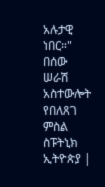አሉታዊ ነበር።"
በሰው ሠራሽ አስተውሎት የበለጸገ ምስል
ስፑትኒክ ኢትዮጵያ |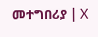መተግበሪያ | X